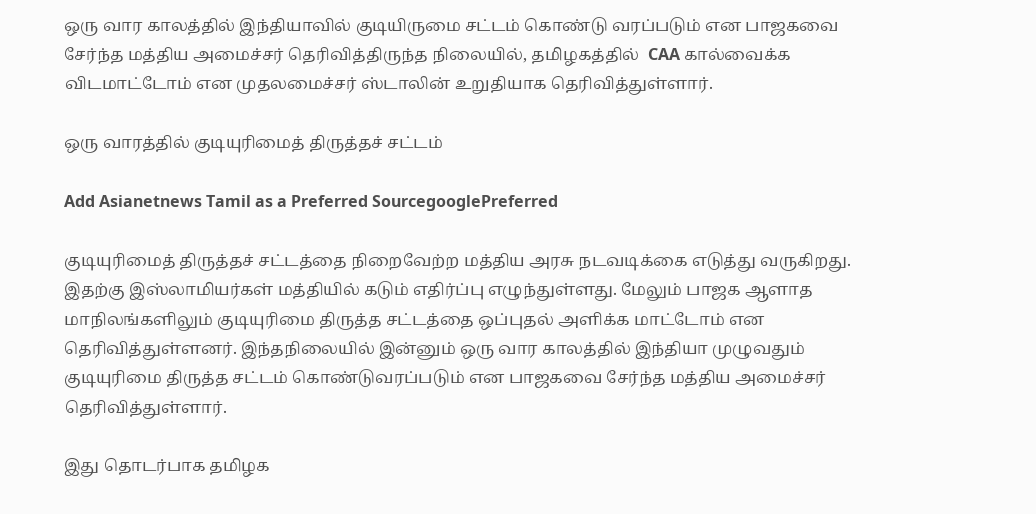ஒரு வார காலத்தில் இந்தியாவில் குடியிருமை சட்டம் கொண்டு வரப்படும் என பாஜகவை சேர்ந்த மத்திய அமைச்சர் தெரிவித்திருந்த நிலையில், தமிழகத்தில்  CAA கால்வைக்க விடமாட்டோம் என முதலமைச்சர் ஸ்டாலின் உறுதியாக தெரிவித்துள்ளார்.

ஒரு வாரத்தில் குடியுரிமைத் திருத்தச் சட்டம்

Add Asianetnews Tamil as a Preferred SourcegooglePreferred

குடியுரிமைத் திருத்தச் சட்டத்தை நிறைவேற்ற மத்திய அரசு நடவடிக்கை எடுத்து வருகிறது. இதற்கு இஸ்லாமியர்கள் மத்தியில் கடும் எதிர்ப்பு எழுந்துள்ளது. மேலும் பாஜக ஆளாத மாநிலங்களிலும் குடியுரிமை திருத்த சட்டத்தை ஒப்புதல் அளிக்க மாட்டோம் என தெரிவித்துள்ளனர். இந்தநிலையில் இன்னும் ஒரு வார காலத்தில் இந்தியா முழுவதும் குடியுரிமை திருத்த சட்டம் கொண்டுவரப்படும் என பாஜகவை சேர்ந்த மத்திய அமைச்சர் தெரிவித்துள்ளார்.

இது தொடர்பாக தமிழக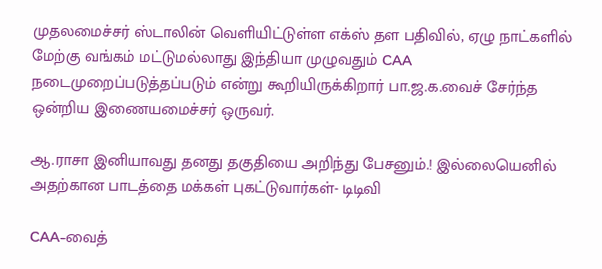முதலமைச்சர் ஸ்டாலின் வெளியிட்டுள்ள எக்ஸ் தள பதிவில், ஏழு நாட்களில் மேற்கு வங்கம் மட்டுமல்லாது இந்தியா முழுவதும் CAA நடைமுறைப்படுத்தப்படும் என்று கூறியிருக்கிறார் பா.ஜ.க.வைச் சேர்ந்த ஒன்றிய இணையமைச்சர் ஒருவர்.

ஆ.ராசா இனியாவது தனது தகுதியை அறிந்து பேசனும்.! இல்லையெனில் அதற்கான பாடத்தை மக்கள் புகட்டுவார்கள்- டிடிவி

CAA-வைத்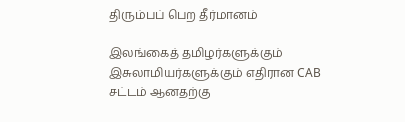திரும்பப் பெற தீர்மானம்

இலங்கைத் தமிழர்களுக்கும் இசுலாமியர்களுக்கும் எதிரான CAB சட்டம் ஆனதற்கு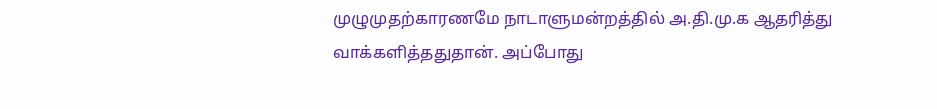முழுமுதற்காரணமே நாடாளுமன்றத்தில் அ.தி.மு.க ஆதரித்து வாக்களித்ததுதான். அப்போது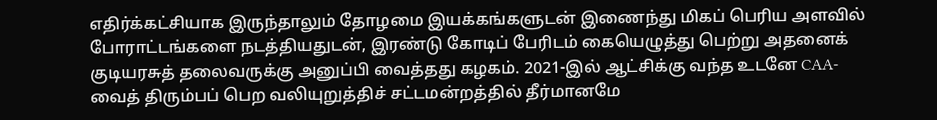எதிர்க்கட்சியாக இருந்தாலும் தோழமை இயக்கங்களுடன் இணைந்து மிகப் பெரிய அளவில் போராட்டங்களை நடத்தியதுடன், இரண்டு கோடிப் பேரிடம் கையெழுத்து பெற்று அதனைக் குடியரசுத் தலைவருக்கு அனுப்பி வைத்தது கழகம். 2021-இல் ஆட்சிக்கு வந்த உடனே CAA-வைத் திரும்பப் பெற வலியுறுத்திச் சட்டமன்றத்தில் தீர்மானமே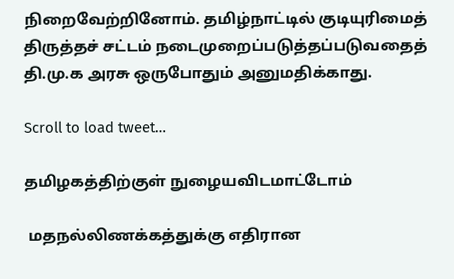நிறைவேற்றினோம். தமிழ்நாட்டில் குடியுரிமைத் திருத்தச் சட்டம் நடைமுறைப்படுத்தப்படுவதைத் தி.மு.க அரசு ஒருபோதும் அனுமதிக்காது.

Scroll to load tweet…

தமிழகத்திற்குள் நுழையவிடமாட்டோம்

 மதநல்லிணக்கத்துக்கு எதிரான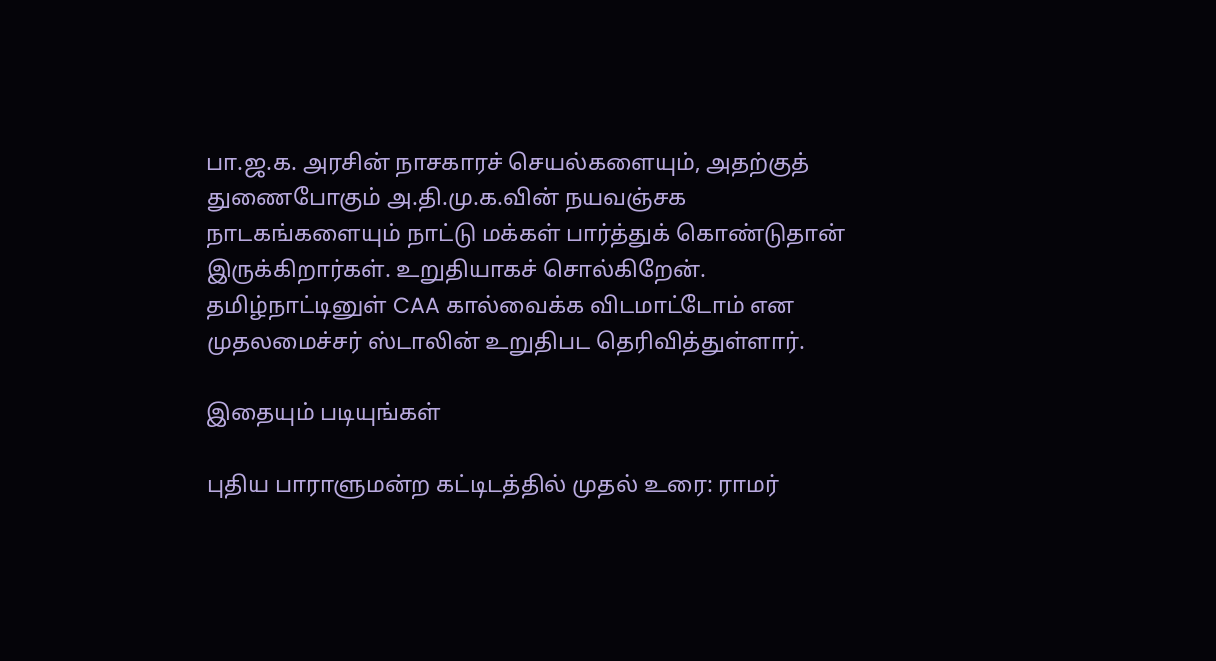பா.ஜ.க. அரசின் நாசகாரச் செயல்களையும், அதற்குத் துணைபோகும் அ.தி.மு.க.வின் நயவஞ்சக நாடகங்களையும் நாட்டு மக்கள் பார்த்துக் கொண்டுதான் இருக்கிறார்கள். உறுதியாகச் சொல்கிறேன். தமிழ்நாட்டினுள் CAA கால்வைக்க விடமாட்டோம் என முதலமைச்சர் ஸ்டாலின் உறுதிபட தெரிவித்துள்ளார்.

இதையும் படியுங்கள்

புதிய பாராளுமன்ற கட்டிடத்தில் முதல் உரை: ராமர்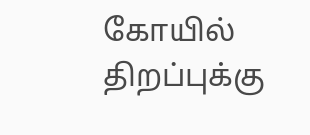கோயில் திறப்புக்கு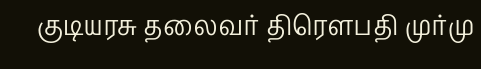குடியரசு தலைவர் திரௌபதி முர்மு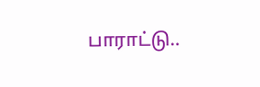பாராட்டு..